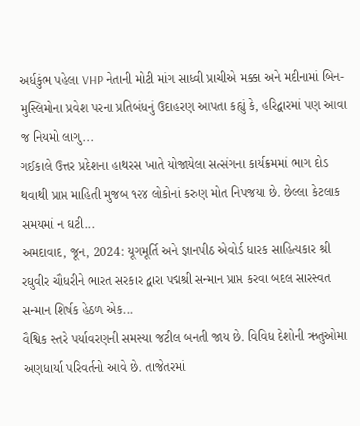અર્ધકુંભ પહેલા VHP નેતાની મોટી માંગ સાધ્વી પ્રાચીએ મક્કા અને મદીનામાં બિન-મુસ્લિમોના પ્રવેશ પરના પ્રતિબંધનું ઉદાહરણ આપતા કહ્યું કે, હરિદ્વારમાં પણ આવા જ નિયમો લાગુ...
ગઈકાલે ઉત્તર પ્રદેશના હાથરસ ખાતે યોજાયેલા સત્સંગના કાર્યક્રમમાં ભાગ દોડ થવાથી પ્રાપ્ત માહિતી મુજબ ૧૨૪ લોકોનાં કરુણ મોત નિપજયા છે. છેલ્લા કેટલાક સમયમાં ન ઘટી...
અમદાવાદ, જૂન, 2024: યૂગમૂર્તિ અને જ્ઞાનપીઠ એવોર્ડ ધારક સાહિત્યકાર શ્રી રઘુવીર ચૌધરીને ભારત સરકાર દ્વારા પદ્મશ્રી સન્માન પ્રાપ્ત કરવા બદલ સારસ્વત સન્માન શિર્ષક હેઠળ એક...
વૈશ્વિક સ્તરે પર્યાવરણની સમસ્યા જટીલ બનતી જાય છે. વિવિધ દેશોની ઋતુઓમા અણધાર્યા પરિવર્તનો આવે છે. તાજેતરમાં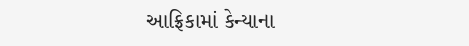આફ્રિકામાં કેન્યાના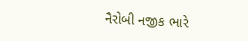નૈરોબી નજીક ભારે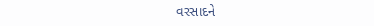વરસાદને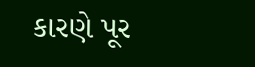કારણે પૂર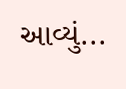આવ્યું...